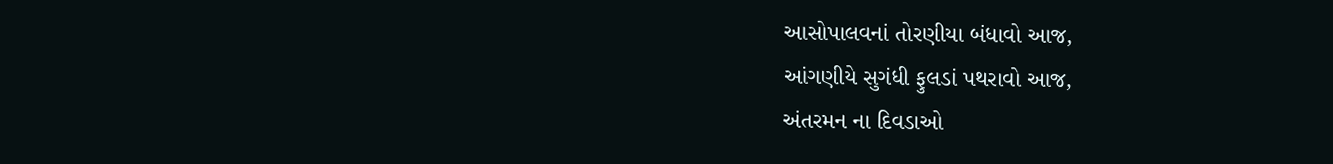આસોપાલવનાં તોરણીયા બંધાવો આજ,
આંગણીયે સુગંધી ફુલડાં પથરાવો આજ,
અંતરમન ના દિવડાઓ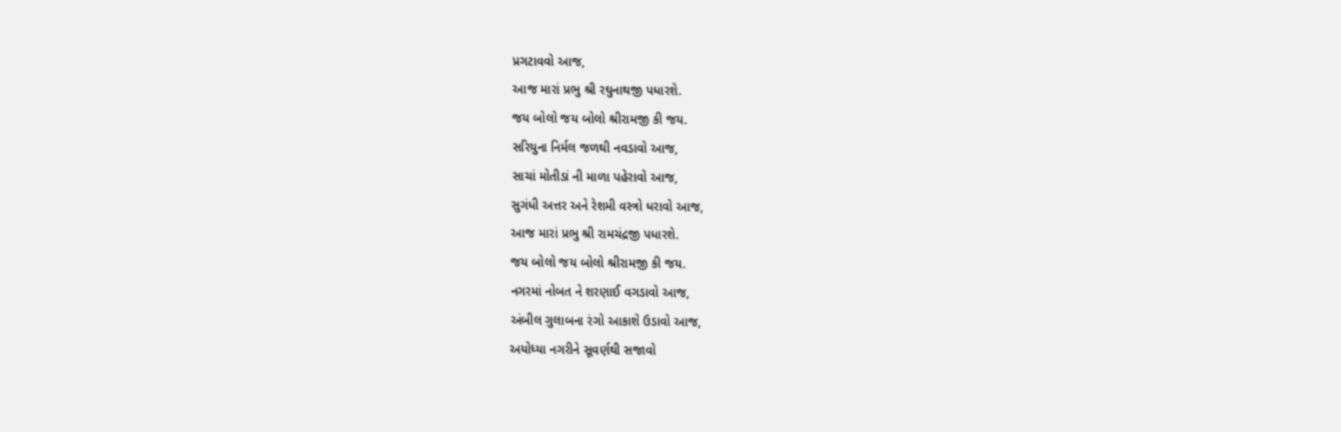પ્રગટાવવો આજ,
આજ મારાં પ્રભુ શ્રી રઘુનાથજી પધારશે.
જય બોલો જય બોલો શ્રીરામજી કી જય.
સરિયુના નિર્મલ જળથી નવડાવો આજ,
સાચાં મોતીડાં ની માળા પહેરાવો આજ,
સુગંધી અત્તર અને રેશમી વસ્ત્રો ધરાવો આજ,
આજ મારાં પ્રભુ શ્રી રામચંદ્રજી પધારશે.
જય બોલો જય બોલો શ્રીરામજી કી જય.
નગરમાં નોબત ને શરણાઈ વગડાવો આજ,
અંબીલ ગુલાબના રંગો આકાશે ઉડાવો આજ,
અયોધ્યા નગરીને સૂવર્ણથી સજાવો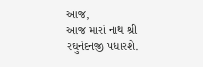આજ,
આજ મારાં નાથ શ્રી રઘુનંદનજી પધારશે.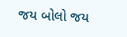જય બોલો જય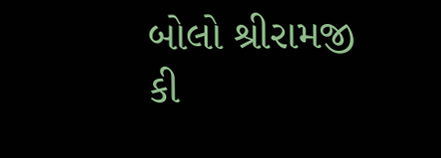બોલો શ્રીરામજી કી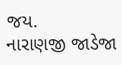જય.
નારાણજી જાડેજા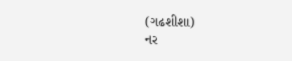(ગઢશીશા)
નર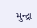મુન્દ્રા